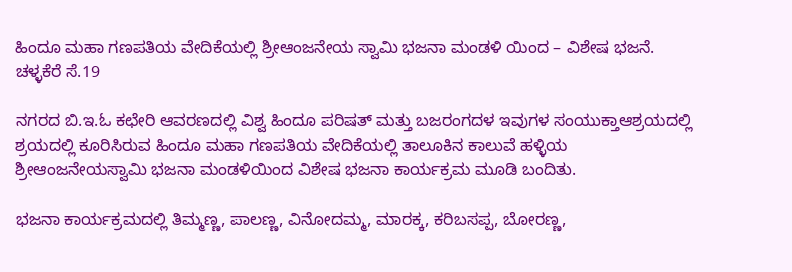ಹಿಂದೂ ಮಹಾ ಗಣಪತಿಯ ವೇದಿಕೆಯಲ್ಲಿ ಶ್ರೀಆಂಜನೇಯ ಸ್ವಾಮಿ ಭಜನಾ ಮಂಡಳಿ ಯಿಂದ – ವಿಶೇಷ ಭಜನೆ.
ಚಳ್ಳಕೆರೆ ಸೆ.19

ನಗರದ ಬಿ.ಇ.ಓ ಕಛೇರಿ ಆವರಣದಲ್ಲಿ ವಿಶ್ವ ಹಿಂದೂ ಪರಿಷತ್ ಮತ್ತು ಬಜರಂಗದಳ ಇವುಗಳ ಸಂಯುಕ್ತಾಆಶ್ರಯದಲ್ಲಿ ಶ್ರಯದಲ್ಲಿ ಕೂರಿಸಿರುವ ಹಿಂದೂ ಮಹಾ ಗಣಪತಿಯ ವೇದಿಕೆಯಲ್ಲಿ ತಾಲೂಕಿನ ಕಾಲುವೆ ಹಳ್ಳಿಯ ಶ್ರೀಆಂಜನೇಯಸ್ವಾಮಿ ಭಜನಾ ಮಂಡಳಿಯಿಂದ ವಿಶೇಷ ಭಜನಾ ಕಾರ್ಯಕ್ರಮ ಮೂಡಿ ಬಂದಿತು.

ಭಜನಾ ಕಾರ್ಯಕ್ರಮದಲ್ಲಿ ತಿಮ್ಮಣ್ಣ, ಪಾಲಣ್ಣ, ವಿನೋದಮ್ಮ, ಮಾರಕ್ಕ, ಕರಿಬಸಪ್ಪ, ಬೋರಣ್ಣ,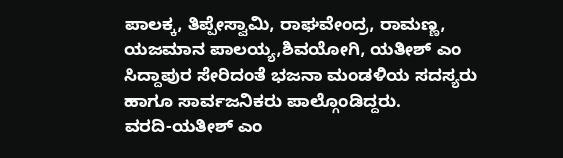ಪಾಲಕ್ಕ, ತಿಪ್ಪೇಸ್ವಾಮಿ, ರಾಘವೇಂದ್ರ, ರಾಮಣ್ಣ, ಯಜಮಾನ ಪಾಲಯ್ಯ,ಶಿವಯೋಗಿ, ಯತೀಶ್ ಎಂ ಸಿದ್ದಾಪುರ ಸೇರಿದಂತೆ ಭಜನಾ ಮಂಡಳಿಯ ಸದಸ್ಯರು ಹಾಗೂ ಸಾರ್ವಜನಿಕರು ಪಾಲ್ಗೊಂಡಿದ್ದರು.
ವರದಿ-ಯತೀಶ್ ಎಂ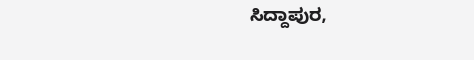ಸಿದ್ದಾಪುರ,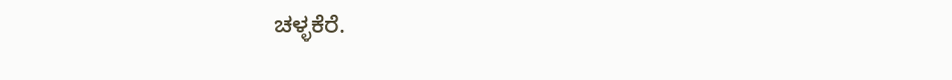ಚಳ್ಳಕೆರೆ.